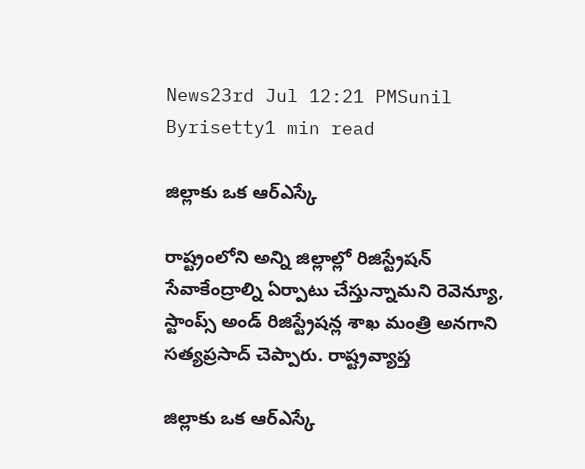News23rd Jul 12:21 PMSunil Byrisetty1 min read

జిల్లాకు ఒక ఆర్ఎస్కే

రాష్ట్రంలోని అన్ని జిల్లాల్లో రిజిస్ట్రేషన్‌ సేవాకేంద్రాల్ని ఏర్పాటు చేస్తున్నామని రెవెన్యూ, స్టాంప్స్‌ అండ్‌ రిజిస్ట్రేషన్ల శాఖ మంత్రి అనగాని సత్యప్రసాద్‌ చెప్పారు. రాష్ట్రవ్యాప్త

జిల్లాకు ఒక ఆర్ఎస్కే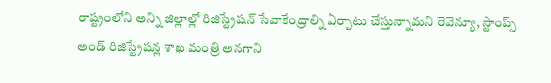రాష్ట్రంలోని అన్ని జిల్లాల్లో రిజిస్ట్రేషన్‌ సేవాకేంద్రాల్ని ఏర్పాటు చేస్తున్నామని రెవెన్యూ, స్టాంప్స్‌ అండ్‌ రిజిస్ట్రేషన్ల శాఖ మంత్రి అనగాని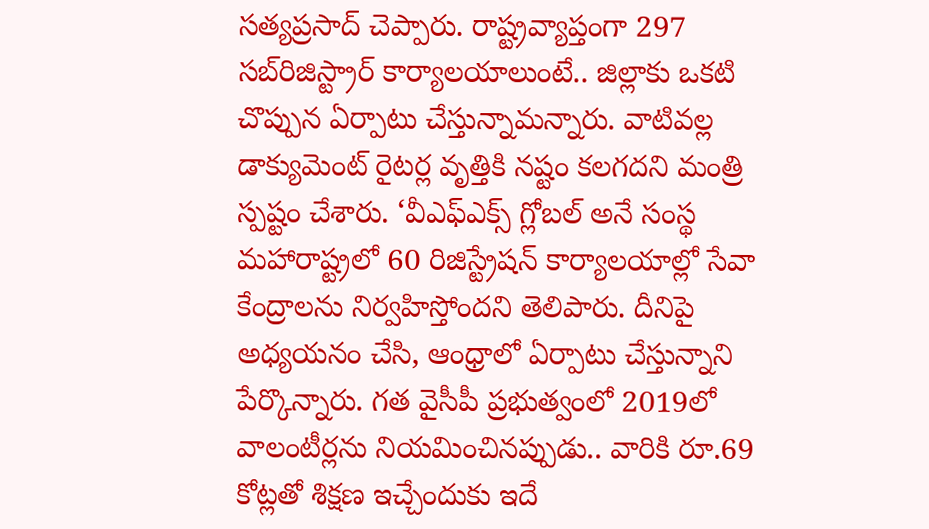సత్యప్రసాద్‌ చెప్పారు. రాష్ట్రవ్యాప్తంగా 297 సబ్‌రిజిస్ట్రార్‌ కార్యాలయాలుంటే.. జిల్లాకు ఒకటి చొప్పున ఏర్పాటు చేస్తున్నామన్నారు. వాటివల్ల డాక్యుమెంట్‌ రైటర్ల వృత్తికి నష్టం కలగదని మంత్రి స్పష్టం చేశారు. ‘వీఎఫ్‌ఎక్స్‌ గ్లోబల్‌ అనే సంస్థ మహారాష్ట్రలో 60 రిజిస్ట్రేషన్‌ కార్యాలయాల్లో సేవా కేంద్రాలను నిర్వహిస్తోందని తెలిపారు. దీనిపై అధ్యయనం చేసి, ఆంధ్రాలో ఏర్పాటు చేస్తున్నాని పేర్కొన్నారు. గత వైసీపీ ప్రభుత్వంలో 2019లో వాలంటీర్లను నియమించినప్పుడు.. వారికి రూ.69 కోట్లతో శిక్షణ ఇచ్చేందుకు ఇదే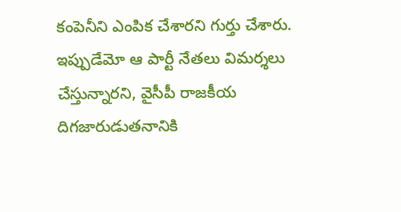కంపెనీని ఎంపిక చేశారని గుర్తు చేశారు. ఇప్పుడేమో ఆ పార్టీ నేతలు విమర్శలు చేస్తున్నారని, వైసీపీ రాజకీయ దిగజారుడుతనానికి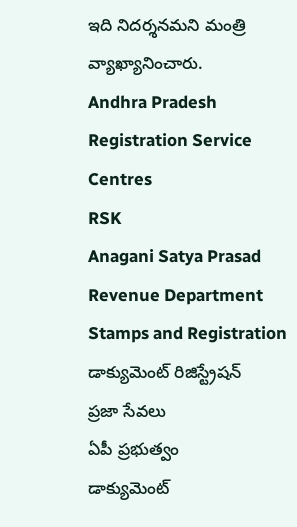ఇది నిదర్శనమని మంత్రి వ్యాఖ్యానించారు.
Andhra Pradesh
Registration Service Centres
RSK
Anagani Satya Prasad
Revenue Department
Stamps and Registration
డాక్యుమెంట్ రిజిస్ట్రేషన్
ప్రజా సేవలు
ఏపీ ప్రభుత్వం
డాక్యుమెంట్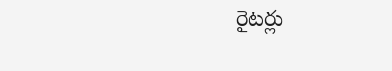రైటర్లు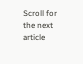Scroll for the next article